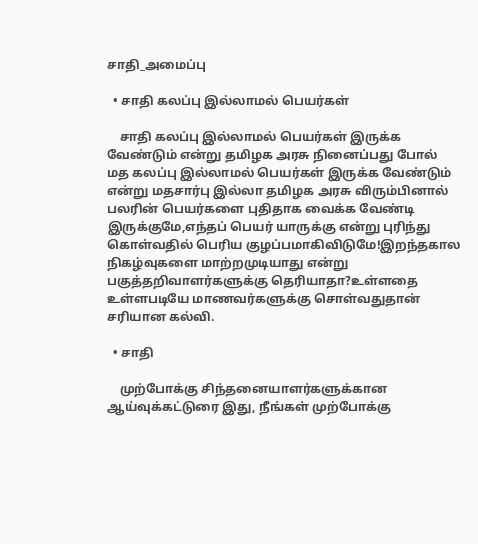சாதி_அமைப்பு

  • சாதி கலப்பு இல்லாமல் பெயர்கள்

    சாதி கலப்பு இல்லாமல் பெயர்கள் இருக்க வேண்டும் என்று தமிழக அரசு நினைப்பது போல் மத கலப்பு இல்லாமல் பெயர்கள் இருக்க வேண்டும் என்று மதசார்பு இல்லா தமிழக அரசு விரும்பினால் பலரின் பெயர்களை புதிதாக வைக்க வேண்டி இருக்குமே,எந்தப் பெயர் யாருக்கு என்று புரிந்து கொள்வதில் பெரிய குழப்பமாகிவிடுமே!இறந்தகால நிகழ்வுகளை மாற்றமுடியாது என்று பகுத்தறிவாளர்களுக்கு தெரியாதா?உள்ளதை உள்ளபடியே மாணவர்களுக்கு சொள்வதுதான் சரியான கல்வி.

  • சாதி

    முற்போக்கு சிந்தனையாளர்களுக்கான ஆய்வுக்கட்டுரை இது, நீங்கள் முற்போக்கு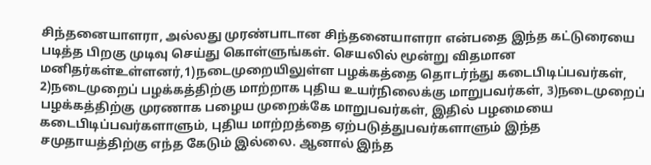சிந்தனையாளரா, அல்லது முரண்பாடான சிந்தனையாளரா என்பதை இந்த கட்டுரையை படித்த பிறகு முடிவு செய்து கொள்ளுங்கள். செயலில் மூன்று விதமான மனிதர்கள்உள்ளனர்,1)நடைமுறையிலுள்ள பழக்கத்தை தொடர்ந்து கடைபிடிப்பவர்கள், 2)நடைமுறைப் பழக்கத்திற்கு மாற்றாக புதிய உயர்நிலைக்கு மாறுபவர்கள், 3)நடைமுறைப் பழக்கத்திற்கு முரணாக பழைய முறைக்கே மாறுபவர்கள், இதில் பழமையை கடைபிடிப்பவர்களாளும், புதிய மாற்றத்தை ஏற்படுத்துபவர்களாளும் இந்த சமுதாயத்திற்கு எந்த கேடும் இல்லை. ஆனால் இந்த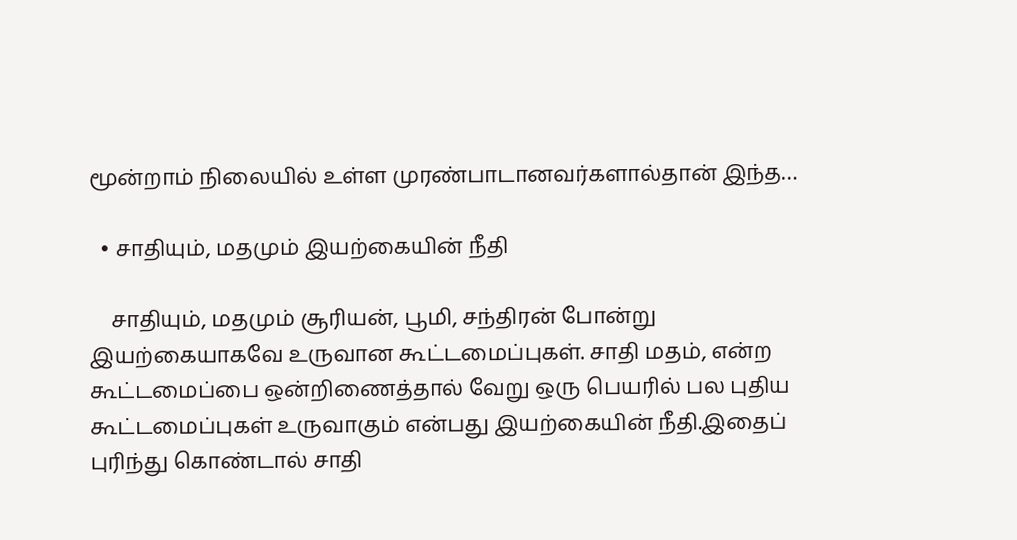மூன்றாம் நிலையில் உள்ள முரண்பாடானவர்களால்தான் இந்த…

  • சாதியும், மதமும் இயற்கையின் நீதி

    சாதியும், மதமும் சூரியன், பூமி, சந்திரன் போன்று இயற்கையாகவே உருவான கூட்டமைப்புகள். சாதி மதம், என்ற கூட்டமைப்பை ஒன்றிணைத்தால் வேறு ஒரு பெயரில் பல புதிய கூட்டமைப்புகள் உருவாகும் என்பது இயற்கையின் நீதி.இதைப் புரிந்து கொண்டால் சாதி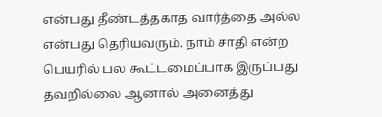என்பது தீண்டத்தகாத வார்த்தை அல்ல என்பது தெரியவரும். நாம் சாதி என்ற பெயரில் பல கூட்டமைப்பாக இருப்பது தவறில்லை ஆனால் அனைத்து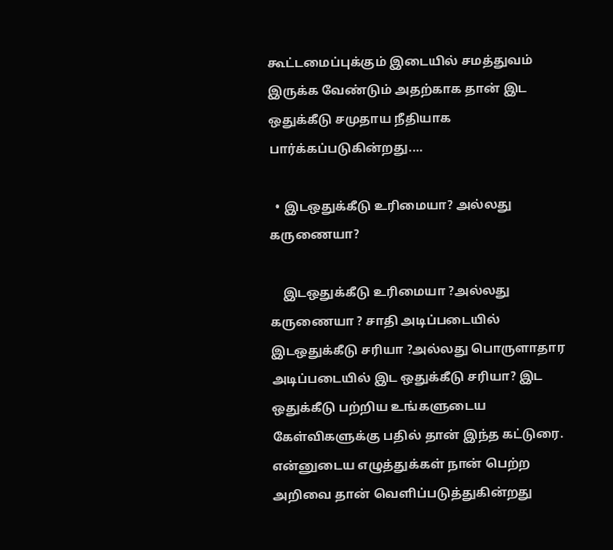கூட்டமைப்புக்கும் இடையில் சமத்துவம் இருக்க வேண்டும் அதற்காக தான் இட ஒதுக்கீடு சமுதாய நீதியாக பார்க்கப்படுகின்றது.…

  • இடஒதுக்கீடு உரிமையா? அல்லது கருணையா?

    இடஒதுக்கீடு உரிமையா ?அல்லது கருணையா ? சாதி அடிப்படையில் இடஒதுக்கீடு சரியா ?அல்லது பொருளாதார அடிப்படையில் இட ஒதுக்கீடு சரியா? இட ஒதுக்கீடு பற்றிய உங்களுடைய கேள்விகளுக்கு பதில் தான் இந்த கட்டுரை. என்னுடைய எழுத்துக்கள் நான் பெற்ற அறிவை தான் வெளிப்படுத்துகின்றது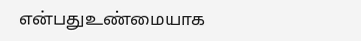என்பதுஉண்மையாக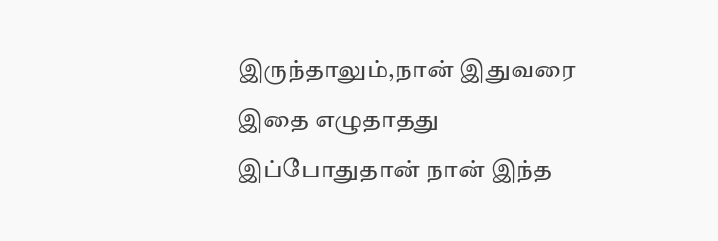இருந்தாலும்,நான் இதுவரை இதை எழுதாதது இப்போதுதான் நான் இந்த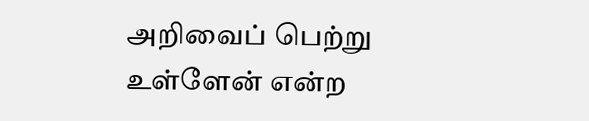அறிவைப் பெற்று உள்ளேன் என்ற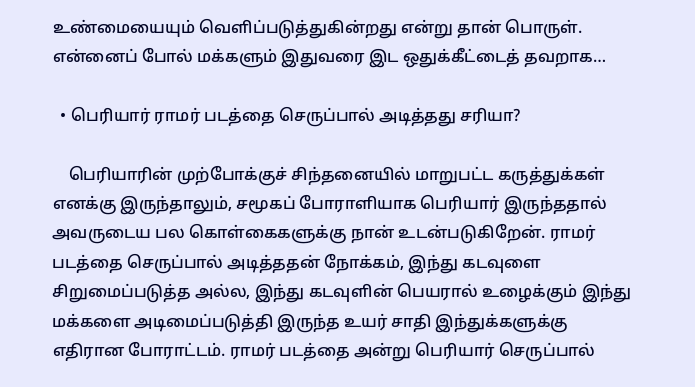உண்மையையும் வெளிப்படுத்துகின்றது என்று தான் பொருள். என்னைப் போல் மக்களும் இதுவரை இட ஒதுக்கீட்டைத் தவறாக…

  • பெரியார் ராமர் படத்தை செருப்பால் அடித்தது சரியா?

    பெரியாரின் முற்போக்குச் சிந்தனையில் மாறுபட்ட கருத்துக்கள் எனக்கு இருந்தாலும், சமூகப் போராளியாக பெரியார் இருந்ததால் அவருடைய பல கொள்கைகளுக்கு நான் உடன்படுகிறேன். ராமர் படத்தை செருப்பால் அடித்ததன் நோக்கம், இந்து கடவுளை சிறுமைப்படுத்த அல்ல, இந்து கடவுளின் பெயரால் உழைக்கும் இந்து மக்களை அடிமைப்படுத்தி இருந்த உயர் சாதி இந்துக்களுக்கு எதிரான போராட்டம். ராமர் படத்தை அன்று பெரியார் செருப்பால்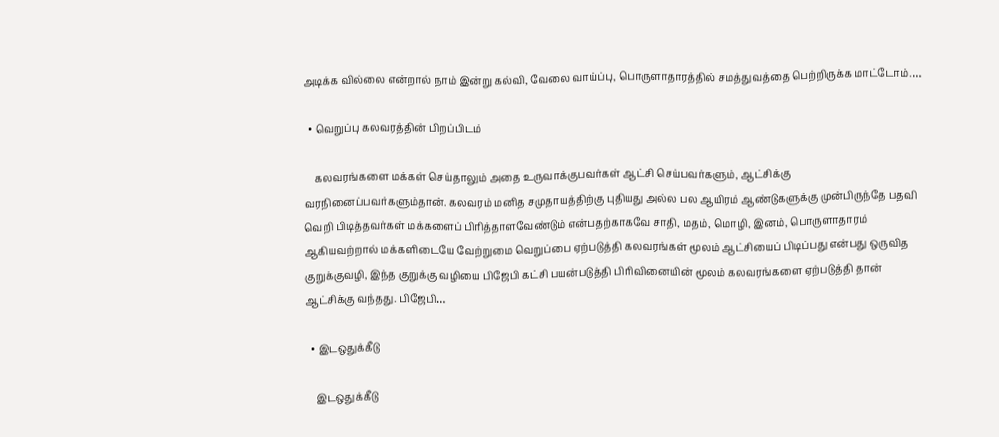அடிக்க வில்லை என்றால் நாம் இன்று கல்வி, வேலை வாய்ப்பு, பொருளாதாரத்தில் சமத்துவத்தை பெற்றிருக்க மாட்டோம்.…

  • வெறுப்பு கலவரத்தின் பிறப்பிடம்

    கலவரங்களை மக்கள் செய்தாலும் அதை உருவாக்குபவர்கள் ஆட்சி செய்பவர்களும், ஆட்சிக்கு வரநினைப்பவர்களும்தான். கலவரம் மனித சமுதாயத்திற்கு புதியது அல்ல பல ஆயிரம் ஆண்டுகளுக்கு முன்பிருந்தே பதவி வெறி பிடித்தவர்கள் மக்களைப் பிரித்தாளவேண்டும் என்பதற்காகவே சாதி, மதம், மொழி, இனம், பொருளாதாரம் ஆகியவற்றால் மக்களிடையே வேற்றுமை வெறுப்பை ஏற்படுத்தி கலவரங்கள் மூலம் ஆட்சியைப் பிடிப்பது என்பது ஒருவித குறுக்குவழி, இந்த குறுக்கு வழியை பிஜேபி கட்சி பயன்படுத்தி பிரிவினையின் மூலம் கலவரங்களை ஏற்படுத்தி தான் ஆட்சிக்கு வந்தது. பிஜேபி…

  • இடஒதுக்கீடு

    இடஒதுக்கீடு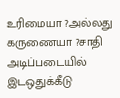உரிமையா ?அல்லது கருணையா ?சாதி அடிப்படையில் இடஒதுக்கீடு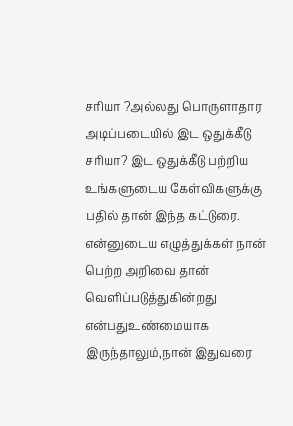சரியா ?அல்லது பொருளாதார அடிப்படையில் இட ஒதுக்கீடு சரியா? இட ஒதுக்கீடு பற்றிய உங்களுடைய கேள்விகளுக்கு பதில் தான் இந்த கட்டுரை. என்னுடைய எழுத்துக்கள் நான் பெற்ற அறிவை தான் வெளிப்படுத்துகின்றது என்பதுஉண்மையாக இருந்தாலும்,நான் இதுவரை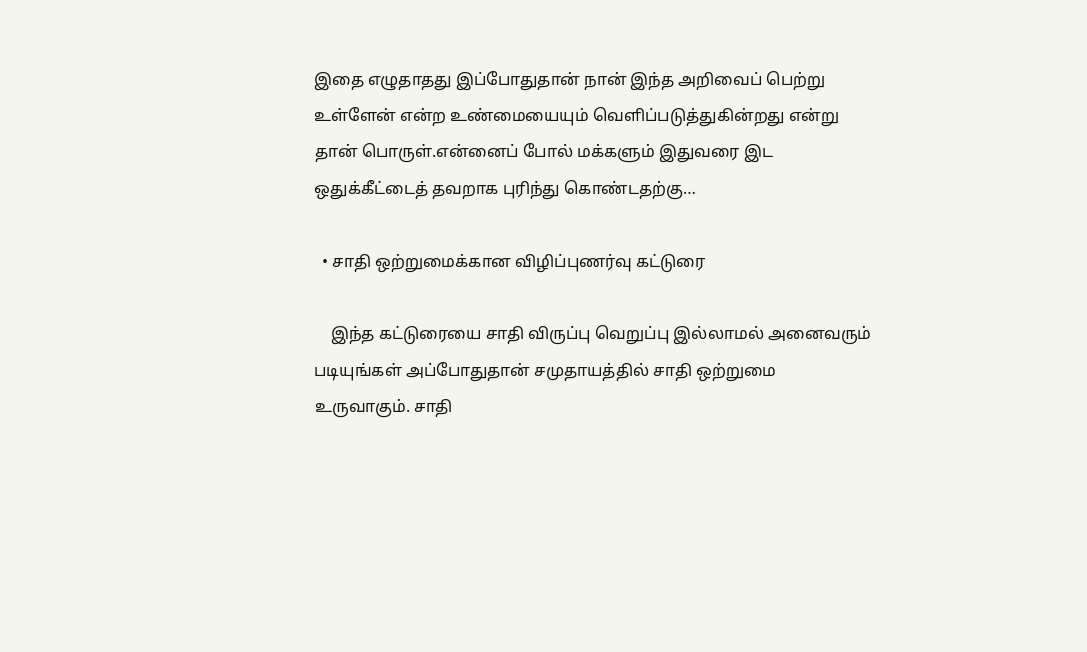இதை எழுதாதது இப்போதுதான் நான் இந்த அறிவைப் பெற்று உள்ளேன் என்ற உண்மையையும் வெளிப்படுத்துகின்றது என்று தான் பொருள்.என்னைப் போல் மக்களும் இதுவரை இட ஒதுக்கீட்டைத் தவறாக புரிந்து கொண்டதற்கு…

  • சாதி ஒற்றுமைக்கான விழிப்புணர்வு கட்டுரை

    இந்த கட்டுரையை சாதி விருப்பு வெறுப்பு இல்லாமல் அனைவரும் படியுங்கள் அப்போதுதான் சமுதாயத்தில் சாதி ஒற்றுமை உருவாகும். சாதி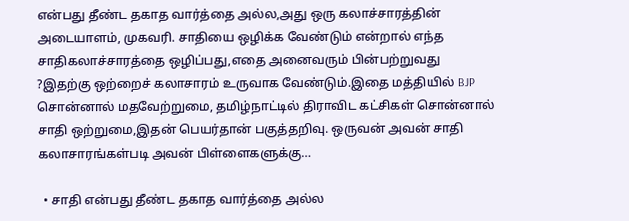என்பது தீண்ட தகாத வார்த்தை அல்ல,அது ஒரு கலாச்சாரத்தின் அடையாளம், முகவரி. சாதியை ஒழிக்க வேண்டும் என்றால் எந்த சாதிகலாச்சாரத்தை ஒழிப்பது,எதை அனைவரும் பின்பற்றுவது ?இதற்கு ஒற்றைச் கலாசாரம் உருவாக வேண்டும்.இதை மத்தியில் BJP சொன்னால் மதவேற்றுமை, தமிழ்நாட்டில் திராவிட கட்சிகள் சொன்னால் சாதி ஒற்றுமை,இதன் பெயர்தான் பகுத்தறிவு. ஒருவன் அவன் சாதி கலாசாரங்கள்படி அவன் பிள்ளைகளுக்கு…

  • சாதி என்பது தீண்ட தகாத வார்த்தை அல்ல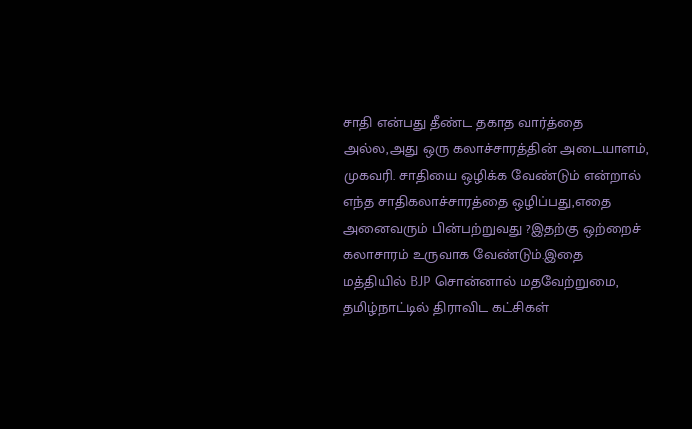சாதி என்பது தீண்ட தகாத வார்த்தை அல்ல,அது ஒரு கலாச்சாரத்தின் அடையாளம், முகவரி. சாதியை ஒழிக்க வேண்டும் என்றால் எந்த சாதிகலாச்சாரத்தை ஒழிப்பது,எதை அனைவரும் பின்பற்றுவது ?இதற்கு ஒற்றைச் கலாசாரம் உருவாக வேண்டும்.இதை மத்தியில் BJP சொன்னால் மதவேற்றுமை, தமிழ்நாட்டில் திராவிட கட்சிகள்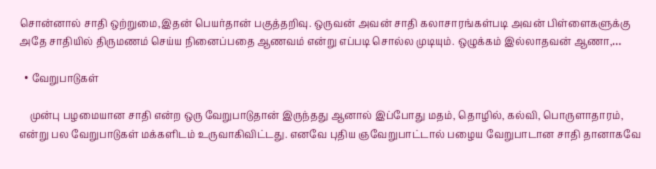சொன்னால் சாதி ஒற்றுமை,இதன் பெயர்தான் பகுத்தறிவு. ஒருவன் அவன் சாதி கலாசாரங்கள்படி அவன் பிள்ளைகளுக்கு அதே சாதியில் திருமணம் செய்ய நினைப்பதை ஆணவம் என்று எப்படி சொல்ல முடியும். ஒழுக்கம் இல்லாதவன் ஆணா,…

  • வேறுபாடுகள்

    முன்பு பழமையான சாதி என்ற ஒரு வேறுபாடுதான் இருந்தது ஆனால் இப்போது மதம், தொழில், கல்வி, பொருளாதாரம், என்று பல வேறுபாடுகள் மக்களிடம் உருவாகிவிட்டது. எனவே புதிய ஞவேறுபாட்டால் பழைய வேறுபாடான சாதி தானாகவே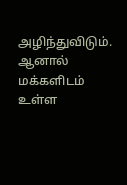அழிந்துவிடும். ஆனால் மக்களிடம் உள்ள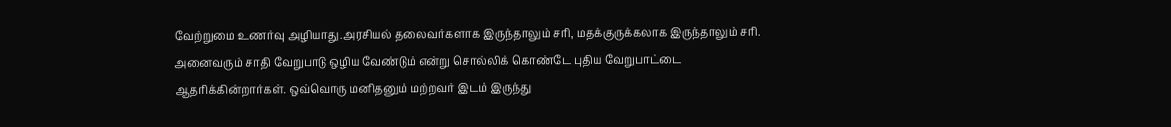வேற்றுமை உணர்வு அழியாது.அரசியல் தலைவர்களாக இருந்தாலும் சரி, மதக்குருக்கலாக இருந்தாலும் சரி. அனைவரும் சாதி வேறுபாடு ஒழிய வேண்டும் என்று சொல்லிக் கொண்டே புதிய வேறுபாட்டை ஆதரிக்கின்றார்கள். ஒவ்வொரு மனிதனும் மற்றவர் இடம் இருந்து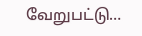வேறுபட்டு…